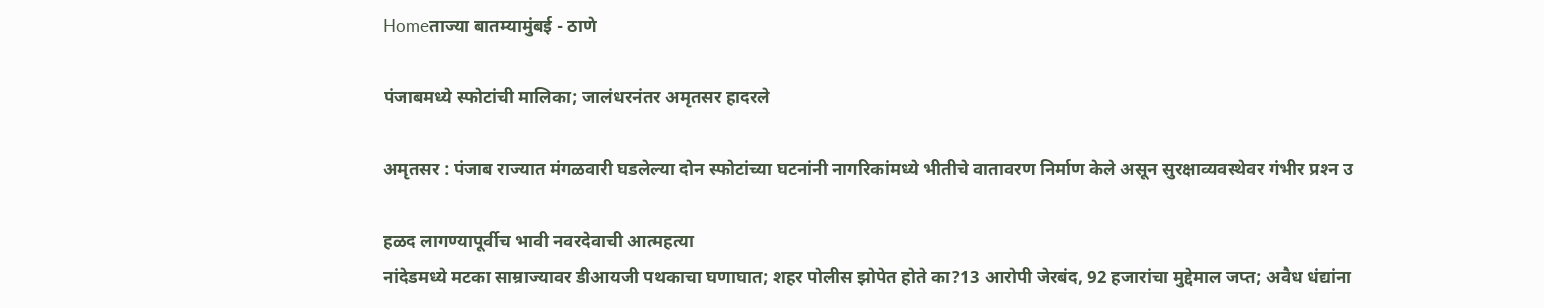Homeताज्या बातम्यामुंबई - ठाणे

पंजाबमध्ये स्फोटांची मालिका; जालंधरनंतर अमृतसर हादरले

अमृतसर : पंजाब राज्यात मंगळवारी घडलेल्या दोन स्फोटांच्या घटनांनी नागरिकांमध्ये भीतीचे वातावरण निर्माण केले असून सुरक्षाव्यवस्थेवर गंभीर प्रश्‍न उ

हळद लागण्यापूर्वीच भावी नवरदेवाची आत्महत्या
नांदेडमध्ये मटका साम्राज्यावर डीआयजी पथकाचा घणाघात; शहर पोलीस झोपेत होते का?13 आरोपी जेरबंद, 92 हजारांचा मुद्देमाल जप्त; अवैध धंद्यांना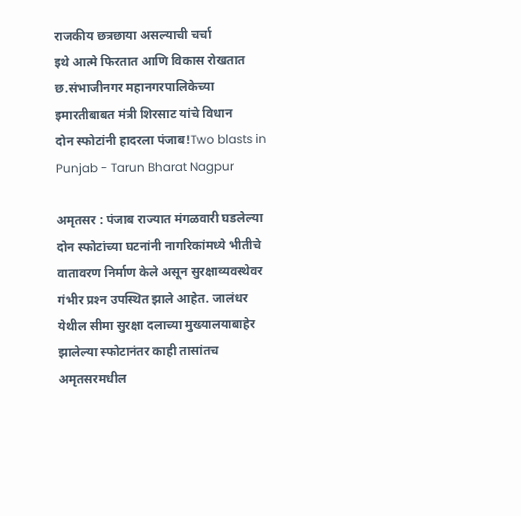राजकीय छत्रछाया असल्याची चर्चा
इथे आत्मे फिरतात आणि विकास रोखतात छ.संभाजीनगर महानगरपालिकेच्या इमारतीबाबत मंत्री शिरसाट यांचे विधान
दोन स्फोटांनी हादरला पंजाब!Two blasts in Punjab - Tarun Bharat Nagpur

अमृतसर : पंजाब राज्यात मंगळवारी घडलेल्या दोन स्फोटांच्या घटनांनी नागरिकांमध्ये भीतीचे वातावरण निर्माण केले असून सुरक्षाव्यवस्थेवर गंभीर प्रश्‍न उपस्थित झाले आहेत. जालंधर येथील सीमा सुरक्षा दलाच्या मुख्यालयाबाहेर झालेल्या स्फोटानंतर काही तासांतच अमृतसरमधील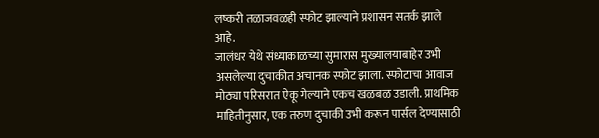लष्करी तळाजवळही स्फोट झाल्याने प्रशासन सतर्क झाले आहे.
जालंधर येथे संध्याकाळच्या सुमारास मुख्यालयाबाहेर उभी असलेल्या दुचाकीत अचानक स्फोट झाला. स्फोटाचा आवाज मोठ्या परिसरात ऐकू गेल्याने एकच खळबळ उडाली. प्राथमिक माहितीनुसार, एक तरुण दुचाकी उभी करून पार्सल देण्यासाठी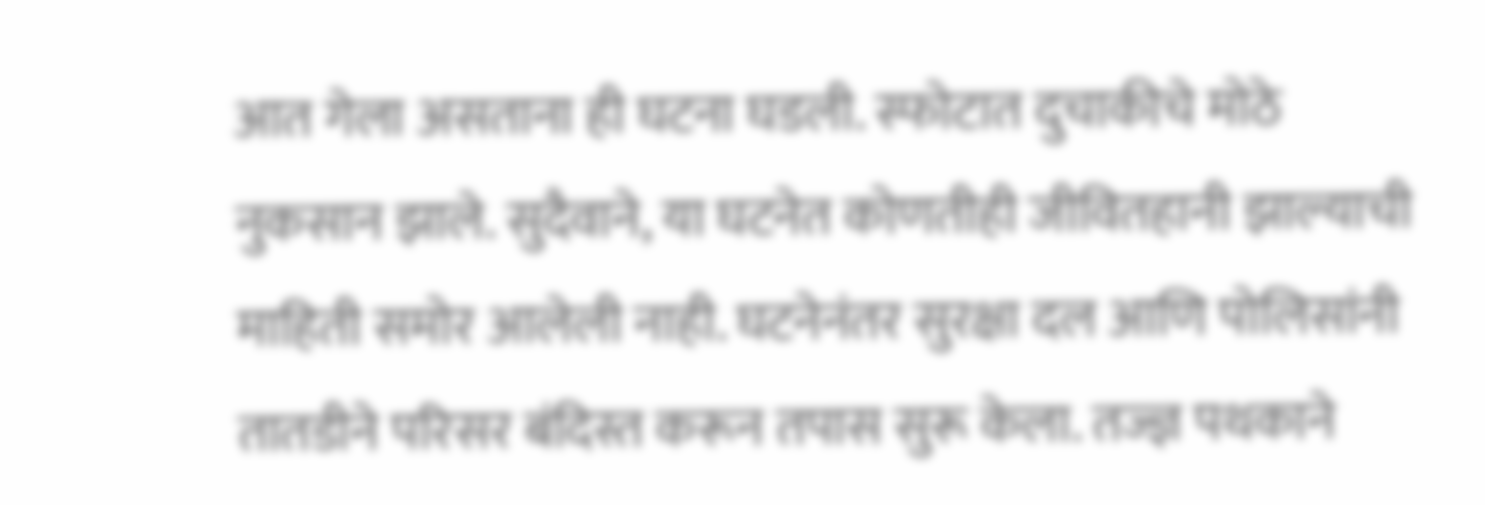आत गेला असताना ही घटना घडली. स्फोटात दुचाकीचे मोठे नुकसान झाले. सुदैवाने, या घटनेत कोणतीही जीवितहानी झाल्याची माहिती समोर आलेली नाही. घटनेनंतर सुरक्षा दल आणि पोलिसांनी तातडीने परिसर बंदिस्त करून तपास सुरू केला. तज्ज्ञ पथकाने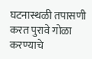घटनास्थळी तपासणी करत पुरावे गोळा करण्याचे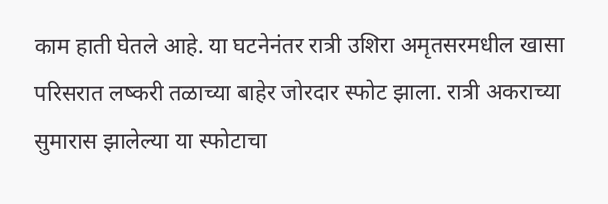काम हाती घेतले आहे. या घटनेनंतर रात्री उशिरा अमृतसरमधील खासा परिसरात लष्करी तळाच्या बाहेर जोरदार स्फोट झाला. रात्री अकराच्या सुमारास झालेल्या या स्फोटाचा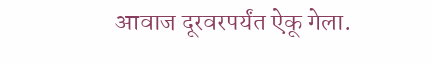आवाज दूरवरपर्यंत ऐकू गेला.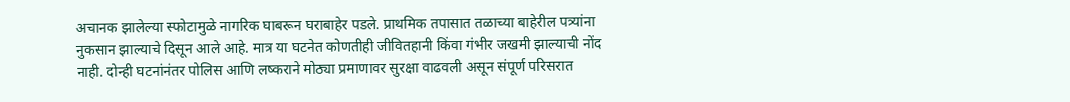अचानक झालेल्या स्फोटामुळे नागरिक घाबरून घराबाहेर पडले. प्राथमिक तपासात तळाच्या बाहेरील पत्र्यांना नुकसान झाल्याचे दिसून आले आहे. मात्र या घटनेत कोणतीही जीवितहानी किंवा गंभीर जखमी झाल्याची नोंद नाही. दोन्ही घटनांनंतर पोलिस आणि लष्कराने मोठ्या प्रमाणावर सुरक्षा वाढवली असून संपूर्ण परिसरात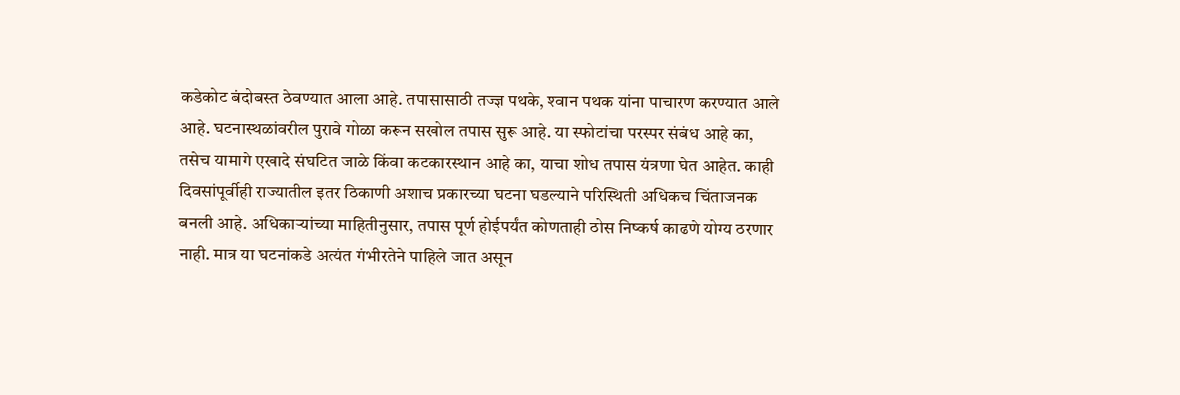कडेकोट बंदोबस्त ठेवण्यात आला आहे. तपासासाठी तज्ज्ञ पथके, श्‍वान पथक यांना पाचारण करण्यात आले आहे. घटनास्थळांवरील पुरावे गोळा करून सखोल तपास सुरू आहे. या स्फोटांचा परस्पर संबंध आहे का, तसेच यामागे एखादे संघटित जाळे किंवा कटकारस्थान आहे का, याचा शोध तपास यंत्रणा घेत आहेत. काही दिवसांपूर्वीही राज्यातील इतर ठिकाणी अशाच प्रकारच्या घटना घडल्याने परिस्थिती अधिकच चिंताजनक बनली आहे. अधिकार्‍यांच्या माहितीनुसार, तपास पूर्ण होईपर्यंत कोणताही ठोस निष्कर्ष काढणे योग्य ठरणार नाही. मात्र या घटनांकडे अत्यंत गंभीरतेने पाहिले जात असून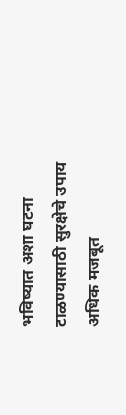भविष्यात अशा घटना टाळण्यासाठी सुरक्षेचे उपाय अधिक मजबूत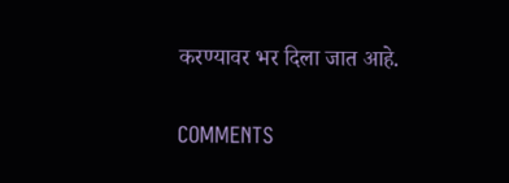करण्यावर भर दिला जात आहे.

COMMENTS